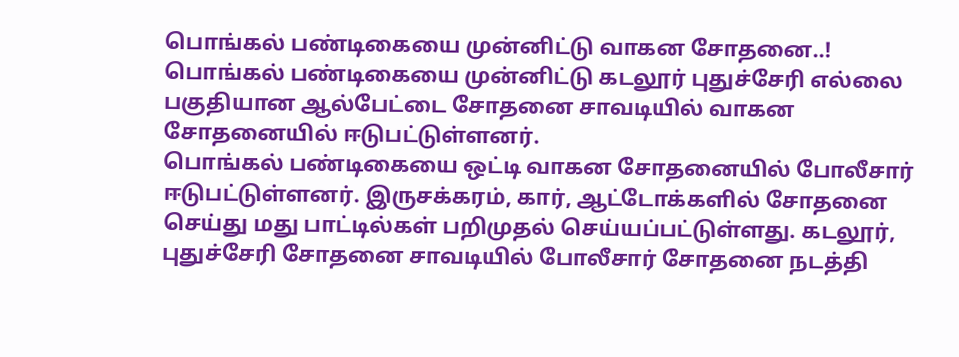பொங்கல் பண்டிகையை முன்னிட்டு வாகன சோதனை..!
பொங்கல் பண்டிகையை முன்னிட்டு கடலூர் புதுச்சேரி எல்லை பகுதியான ஆல்பேட்டை சோதனை சாவடியில் வாகன சோதனையில் ஈடுபட்டுள்ளனர்.
பொங்கல் பண்டிகையை ஒட்டி வாகன சோதனையில் போலீசார் ஈடுபட்டுள்ளனர். இருசக்கரம், கார், ஆட்டோக்களில் சோதனை செய்து மது பாட்டில்கள் பறிமுதல் செய்யப்பட்டுள்ளது. கடலூர், புதுச்சேரி சோதனை சாவடியில் போலீசார் சோதனை நடத்தி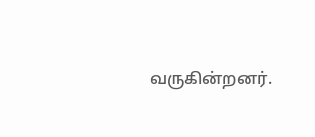வருகின்றனர்.